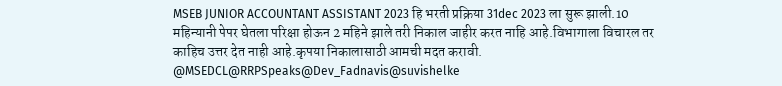MSEB JUNIOR ACCOUNTANT ASSISTANT 2023 हि भरती प्रक्रिया 31dec 2023 ला सुरू झाली.10 महिन्यानी पेपर घेतला परिक्षा होऊन 2 महिने झाले तरी निकाल जाहीर करत नाहि आहे.विभागाला विचारल तर काहिच उत्तर देत नाही आहे.कृपया निकालासाठी आमची मदत करावी.
@MSEDCL@RRPSpeaks@Dev_Fadnavis@suvishelke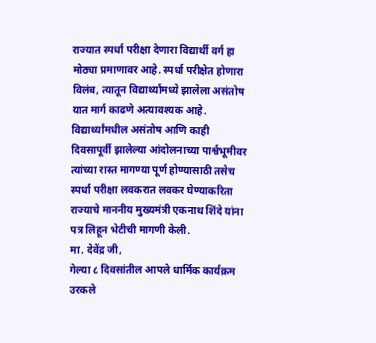राज्यात स्पर्धा परीक्षा देणारा विद्यार्थी वर्ग हा मोठ्या प्रमाणावर आहे. स्पर्धा परीक्षेत होणारा विलंब, त्यातून विद्यार्थ्यांमध्ये झालेला असंतोष यात मार्ग काढणे अत्यावश्यक आहे. विद्यार्थ्यांमधील असंतोष आणि काही दिवसापूर्वी झालेल्या आंदोलनाच्या पार्श्वभूमीवर त्यांच्या रास्त मागण्या पूर्ण होण्यासाठी तसेच स्पर्धा परीक्षा लवकरात लवकर घेण्याकरिता राज्याचे माननीय मुख्यमंत्री एकनाथ शिंदे यांना पत्र लिहून भेटीची मागणी केली.
मा. देवेंद्र जी,
गेल्या ८ दिवसांतील आपले धार्मिक कार्यक्रम उरकले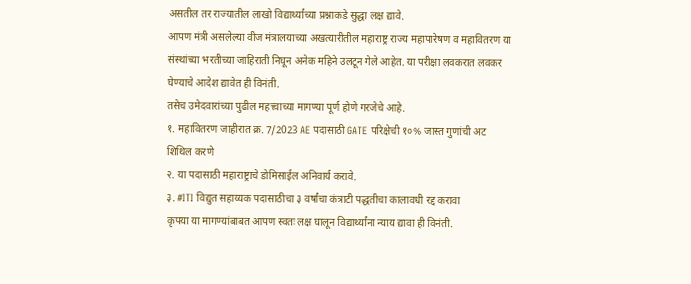असतील तर राज्यातील लाखो विद्यार्थ्यांच्या प्रश्नाकडे सुद्धा लक्ष द्यावे.
आपण मंत्री असलेल्या वीज मंत्रालयाच्या अखत्यारीतील महाराष्ट्र राज्य महापारेषण व महावितरण या संस्थांच्या भरतीच्या जाहिराती निघून अनेक महिने उलटून गेले आहेत. या परीक्षा लवकरात लवकर घेण्याचे आदेश द्यावेत ही विनंती.
तसेच उमेदवारांच्या पुढील महत्त्वाच्या मागण्या पूर्ण होणे गरजेचे आहे.
१. महावितरण जाहीरात क्र. 7/2023 AE पदासाठी GATE परिक्षेची १०% जास्त गुणांची अट शिथिल करणे
२. या पदासाठी महाराष्ट्राचे डोमिसाईल अनिवार्य करावे.
३. #ITI विद्युत सहाय्यक पदासाठीचा ३ वर्षांचा कंत्राटी पद्धतीचा कालावधी रद्द करावा
कृपया या मागण्यांबाबत आपण स्वतः लक्ष घालून विद्यार्थ्यांना न्याय द्यावा ही विनंती.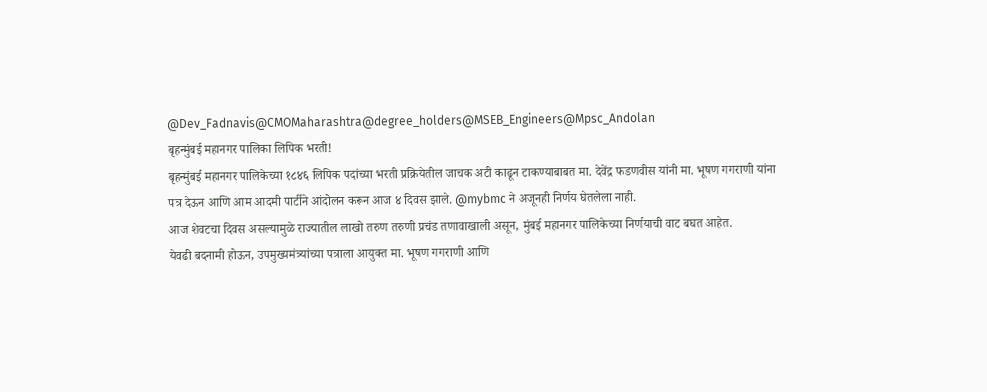@Dev_Fadnavis@CMOMaharashtra@degree_holders@MSEB_Engineers@Mpsc_Andolan
बृहन्मुंबई महानगर पालिका लिपिक भरती!
बृहन्मुंबई महानगर पालिकेच्या १८४६ लिपिक पदांच्या भरती प्रक्रियेतील जाचक अटी काढून टाकण्याबाबत मा. देवेंद्र फडणवीस यांनी मा. भूषण गगराणी यांना पत्र देऊन आणि आम आदमी पार्टीने आंदोलन करून आज ४ दिवस झाले. @mybmc ने अजूनही निर्णय घेतलेला नाही.
आज शेवटचा दिवस असल्यामुळे राज्यातील लाखो तरुण तरुणी प्रचंड तणावाखाली असून, मुंबई महानगर पालिकेच्या निर्णयाची वाट बघत आहेत.
येवढी बदनामी होऊन, उपमुख्यमंत्र्यांच्या पत्राला आयुक्त मा. भूषण गगराणी आणि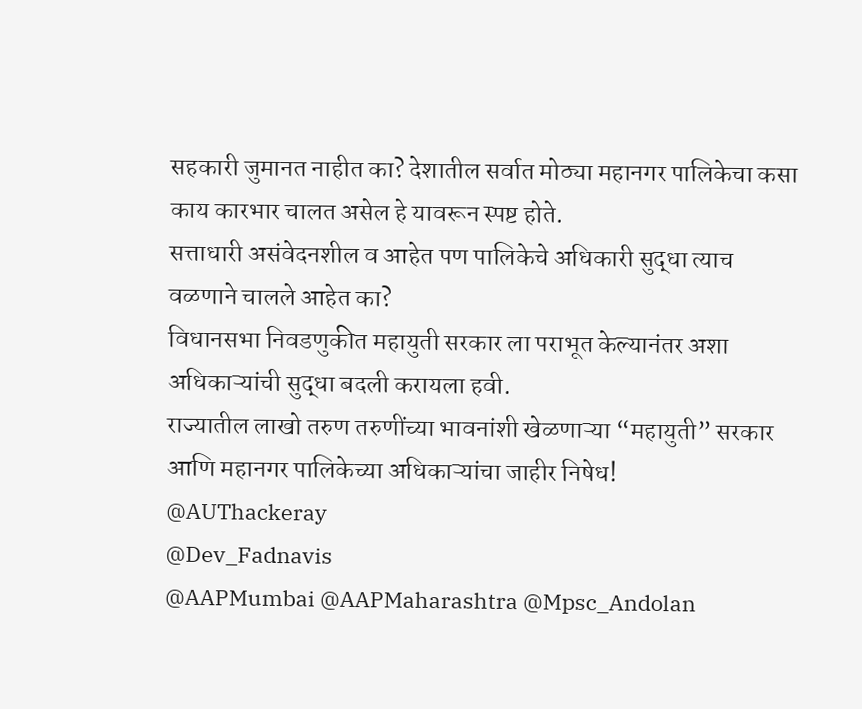सहकारी जुमानत नाहीत का? देशातील सर्वात मोठ्या महानगर पालिकेचा कसा काय कारभार चालत असेल हे यावरून स्पष्ट होते.
सत्ताधारी असंवेदनशील व आहेत पण पालिकेचे अधिकारी सुद्धा त्याच वळणाने चालले आहेत का?
विधानसभा निवडणुकीत महायुती सरकार ला पराभूत केल्यानंतर अशा अधिकाऱ्यांची सुद्धा बदली करायला हवी.
राज्यातील लाखो तरुण तरुणींच्या भावनांशी खेळणाऱ्या “महायुती” सरकार आणि महानगर पालिकेच्या अधिकाऱ्यांचा जाहीर निषेध!
@AUThackeray
@Dev_Fadnavis
@AAPMumbai @AAPMaharashtra @Mpsc_Andolan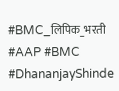#BMC_लिपिक_भरती #AAP #BMC #DhananjayShinde